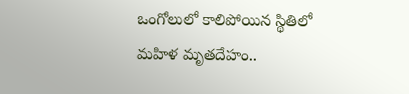ఒంగోలులో కాలిపోయిన స్థితిలో మహిళ మృతదేహం..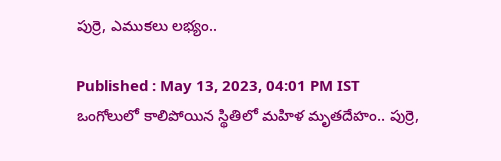పుర్రె, ఎముకలు లభ్యం..

Published : May 13, 2023, 04:01 PM IST
ఒంగోలులో కాలిపోయిన స్థితిలో మహిళ మృతదేహం.. పుర్రె,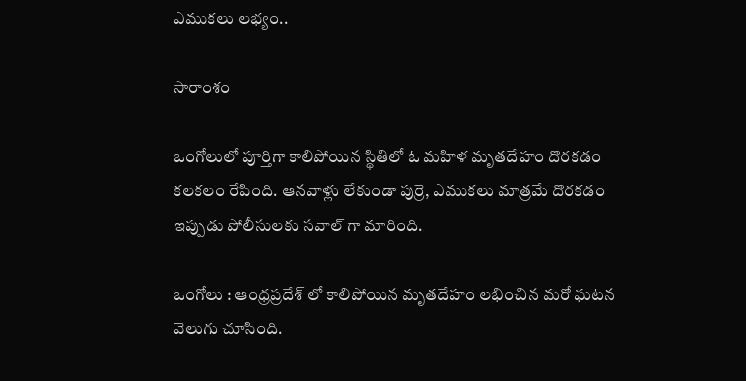ఎముకలు లభ్యం..

సారాంశం

ఒంగోలులో పూర్తిగా కాలిపోయిన స్థితిలో ఓ మహిళ మృతదేహం దొరకడం కలకలం రేపింది. ఆనవాళ్లు లేకుండా పుర్రె, ఎముకలు మాత్రమే దొరకడం ఇప్పుడు పోలీసులకు సవాల్ గా మారింది.

ఒంగోలు : ఆంధ్రప్రదేశ్ లో కాలిపోయిన మృతదేహం లభించిన మరో ఘటన వెలుగు చూసింది.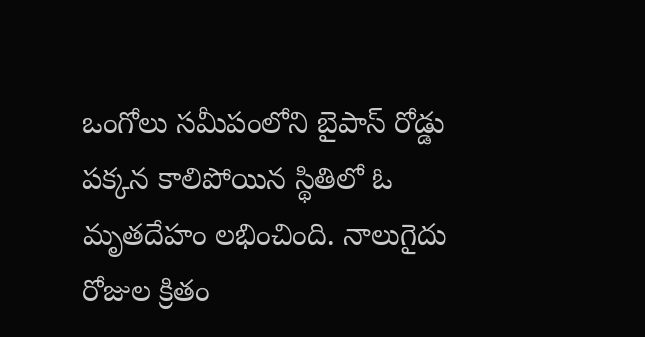ఒంగోలు సమీపంలోని బైపాస్ రోడ్డు పక్కన కాలిపోయిన స్థితిలో ఓ మృతదేహం లభించింది. నాలుగైదు రోజుల క్రితం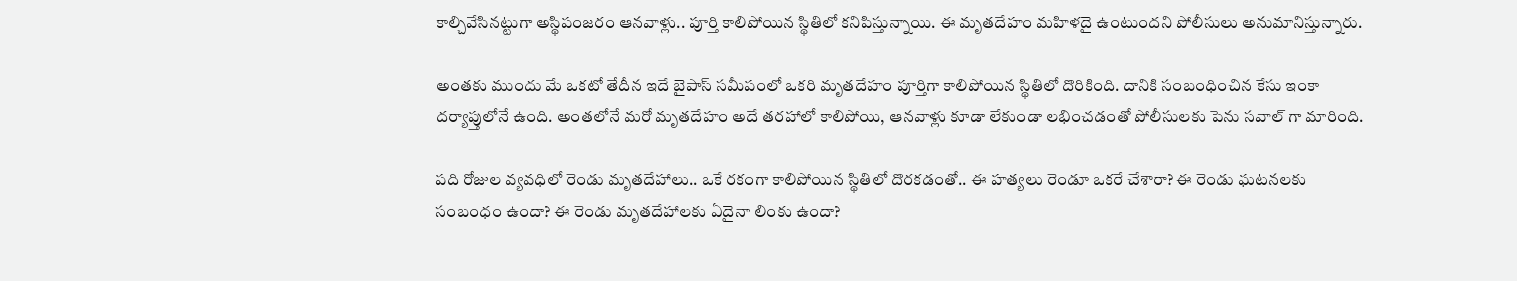కాల్చివేసినట్టుగా అస్థిపంజరం ఆనవాళ్లు.. పూర్తి కాలిపోయిన స్థితిలో కనిపిస్తున్నాయి. ఈ మృతదేహం మహిళదై ఉంటుందని పోలీసులు అనుమానిస్తున్నారు.

అంతకు ముందు మే ఒకటో తేదీన ఇదే బైపాస్ సమీపంలో ఒకరి మృతదేహం పూర్తిగా కాలిపోయిన స్థితిలో దొరికింది. దానికి సంబంధించిన కేసు ఇంకా దర్యాప్తులోనే ఉంది. అంతలోనే మరో మృతదేహం అదే తరహాలో కాలిపోయి, ఆనవాళ్లు కూడా లేకుండా లభించడంతో పోలీసులకు పెను సవాల్ గా మారింది.

పది రోజుల వ్యవధిలో రెండు మృతదేహాలు.. ఒకే రకంగా కాలిపోయిన స్థితిలో దొరకడంతో.. ఈ హత్యలు రెండూ ఒకరే చేశారా? ఈ రెండు ఘటనలకు సంబంధం ఉందా? ఈ రెండు మృతదేహాలకు ఏదైనా లింకు ఉందా?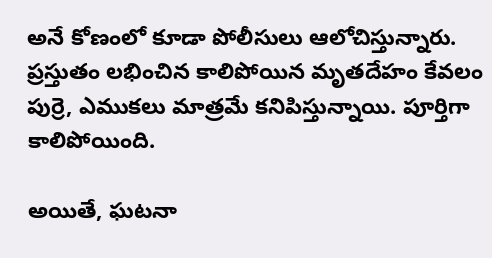అనే కోణంలో కూడా పోలీసులు ఆలోచిస్తున్నారు. ప్రస్తుతం లభించిన కాలిపోయిన మృతదేహం కేవలం పుర్రె, ఎముకలు మాత్రమే కనిపిస్తున్నాయి. పూర్తిగా కాలిపోయింది.

అయితే, ఘటనా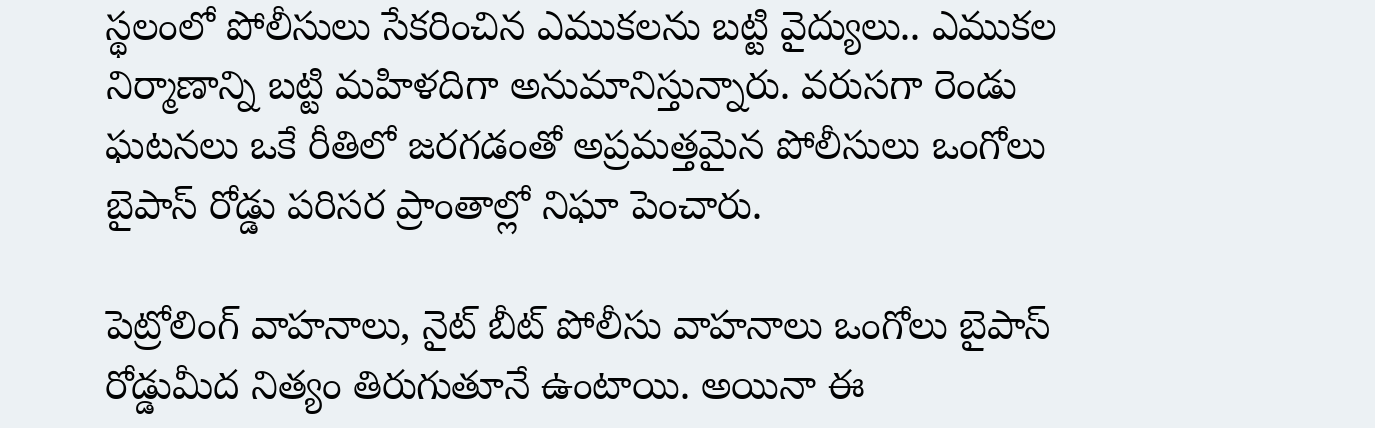స్థలంలో పోలీసులు సేకరించిన ఎముకలను బట్టి వైద్యులు.. ఎముకల నిర్మాణాన్ని బట్టి మహిళదిగా అనుమానిస్తున్నారు. వరుసగా రెండు ఘటనలు ఒకే రీతిలో జరగడంతో అప్రమత్తమైన పోలీసులు ఒంగోలు బైపాస్ రోడ్డు పరిసర ప్రాంతాల్లో నిఘా పెంచారు.

పెట్రోలింగ్ వాహనాలు, నైట్ బీట్ పోలీసు వాహనాలు ఒంగోలు బైపాస్ రోడ్డుమీద నిత్యం తిరుగుతూనే ఉంటాయి. అయినా ఈ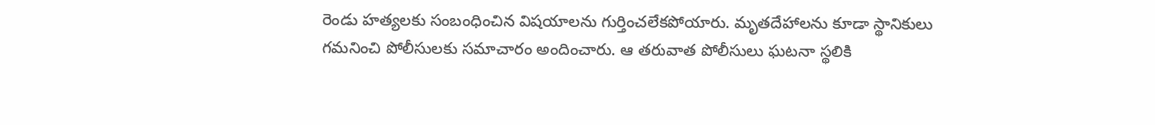రెండు హత్యలకు సంబంధించిన విషయాలను గుర్తించలేకపోయారు. మృతదేహాలను కూడా స్థానికులు గమనించి పోలీసులకు సమాచారం అందించారు. ఆ తరువాత పోలీసులు ఘటనా స్థలికి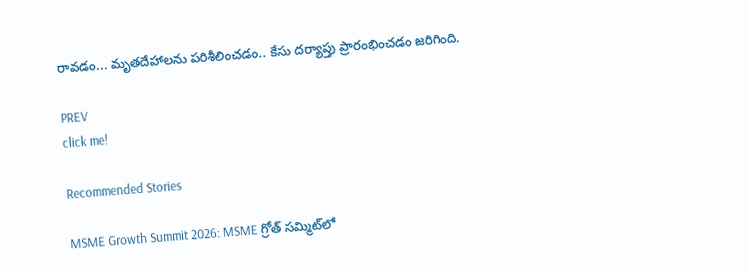రావడం... మృతదేహాలను పరిశీలించడం.. కేసు దర్యాప్తు ప్రారంభించడం జరిగింది.

PREV
click me!

Recommended Stories

MSME Growth Summit 2026: MSME గ్రోత్ సమ్మిట్‌లో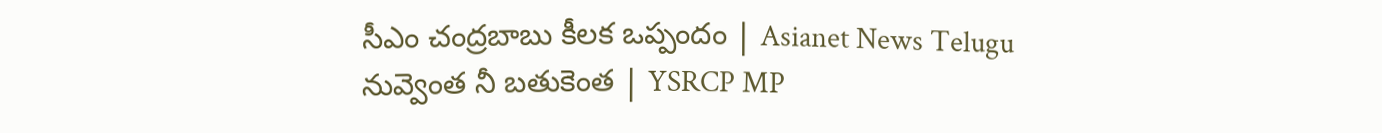సీఎం చంద్రబాబు కీలక ఒప్పందం | Asianet News Telugu
నువ్వెంత నీ బతుకెంత | YSRCP MP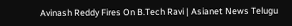Avinash Reddy Fires On B.Tech Ravi | Asianet News Telugu